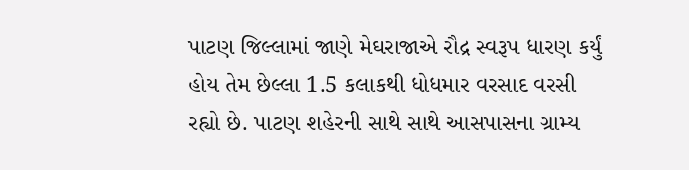પાટણ જિલ્લામાં જાણે મેઘરાજાએ રૌદ્ર સ્વરૂપ ધારણ કર્યું હોય તેમ છેલ્લા 1.5 કલાકથી ધોધમાર વરસાદ વરસી રહ્યો છે. પાટણ શહેરની સાથે સાથે આસપાસના ગ્રામ્ય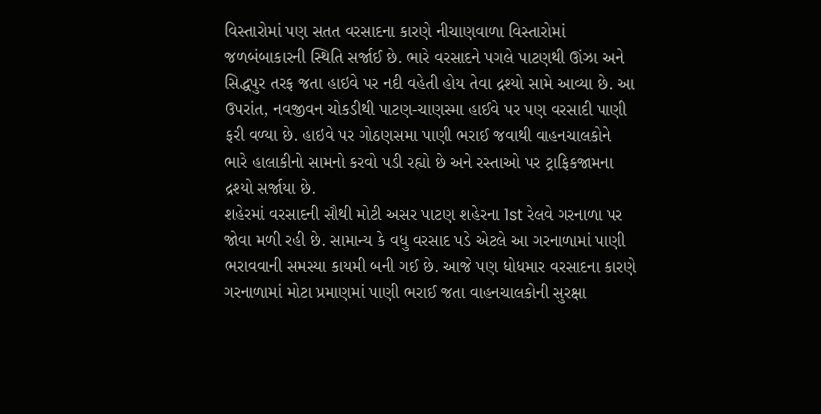વિસ્તારોમાં પણ સતત વરસાદના કારણે નીચાણવાળા વિસ્તારોમાં જળબંબાકારની સ્થિતિ સર્જાઈ છે. ભારે વરસાદને પગલે પાટણથી ઊંઝા અને સિદ્ધપુર તરફ જતા હાઇવે પર નદી વહેતી હોય તેવા દ્રશ્યો સામે આવ્યા છે. આ ઉપરાંત, નવજીવન ચોકડીથી પાટણ-ચાણસ્મા હાઈવે પર પણ વરસાદી પાણી ફરી વળ્યા છે. હાઇવે પર ગોઠણસમા પાણી ભરાઈ જવાથી વાહનચાલકોને ભારે હાલાકીનો સામનો કરવો પડી રહ્યો છે અને રસ્તાઓ પર ટ્રાફિકજામના દ્રશ્યો સર્જાયા છે.
શહેરમાં વરસાદની સૌથી મોટી અસર પાટણ શહેરના 1st રેલવે ગરનાળા પર જોવા મળી રહી છે. સામાન્ય કે વધુ વરસાદ પડે એટલે આ ગરનાળામાં પાણી ભરાવવાની સમસ્યા કાયમી બની ગઈ છે. આજે પણ ધોધમાર વરસાદના કારણે ગરનાળામાં મોટા પ્રમાણમાં પાણી ભરાઈ જતા વાહનચાલકોની સુરક્ષા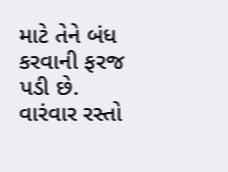માટે તેને બંધ કરવાની ફરજ પડી છે. વારંવાર રસ્તો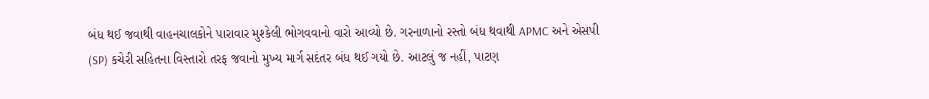બંધ થઈ જવાથી વાહનચાલકોને પારાવાર મુશ્કેલી ભોગવવાનો વારો આવ્યો છે. ગરનાળાનો રસ્તો બંધ થવાથી APMC અને એસપી (SP) કચેરી સહિતના વિસ્તારો તરફ જવાનો મુખ્ય માર્ગ સદંતર બંધ થઈ ગયો છે. આટલું જ નહીં, પાટણ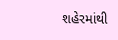શહેરમાંથી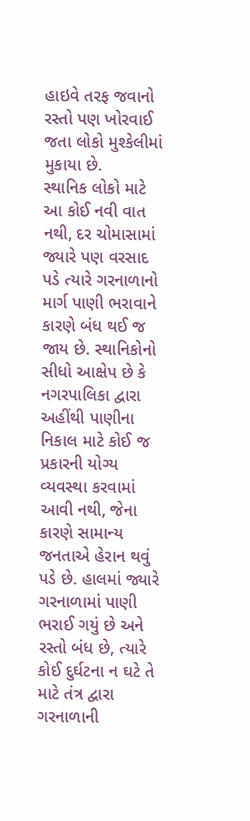હાઇવે તરફ જવાનો રસ્તો પણ ખોરવાઈ જતા લોકો મુશ્કેલીમાં મુકાયા છે.
સ્થાનિક લોકો માટે આ કોઈ નવી વાત નથી, દર ચોમાસામાં જ્યારે પણ વરસાદ પડે ત્યારે ગરનાળાનો માર્ગ પાણી ભરાવાને કારણે બંધ થઈ જ જાય છે. સ્થાનિકોનો સીધો આક્ષેપ છે કે નગરપાલિકા દ્વારા અહીંથી પાણીના નિકાલ માટે કોઈ જ પ્રકારની યોગ્ય વ્યવસ્થા કરવામાં આવી નથી, જેના કારણે સામાન્ય જનતાએ હેરાન થવું પડે છે. હાલમાં જ્યારે ગરનાળામાં પાણી ભરાઈ ગયું છે અને રસ્તો બંધ છે, ત્યારે કોઈ દુર્ઘટના ન ઘટે તે માટે તંત્ર દ્વારા ગરનાળાની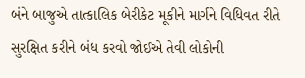બંને બાજુએ તાત્કાલિક બેરીકેટ મૂકીને માર્ગને વિધિવત રીતે સુરક્ષિત કરીને બંધ કરવો જોઈએ તેવી લોકોની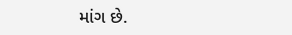માંગ છે.